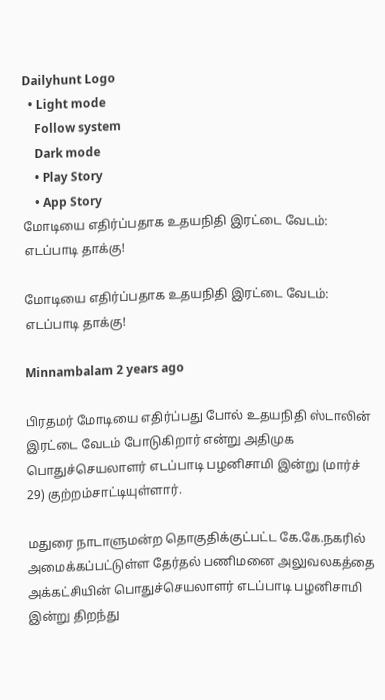Dailyhunt Logo
  • Light mode
    Follow system
    Dark mode
    • Play Story
    • App Story
மோடியை எதிர்ப்பதாக உதயநிதி இரட்டை வேடம்: எடப்பாடி தாக்கு!

மோடியை எதிர்ப்பதாக உதயநிதி இரட்டை வேடம்: எடப்பாடி தாக்கு!

Minnambalam 2 years ago

பிரதமர் மோடியை எதிர்ப்பது போல் உதயநிதி ஸ்டாலின் இரட்டை வேடம் போடுகிறார் என்று அதிமுக பொதுச்செயலாளர் எடப்பாடி பழனிசாமி இன்று (மார்ச் 29) குற்றம்சாட்டியுள்ளார்.

மதுரை நாடாளுமன்ற தொகுதிக்குட்பட்ட கே.கே.நகரில் அமைக்கப்பட்டுள்ள தேர்தல் பணிமனை அலுவலகத்தை அக்கட்சியின் பொதுச்செயலாளர் எடப்பாடி பழனிசாமி இன்று திறந்து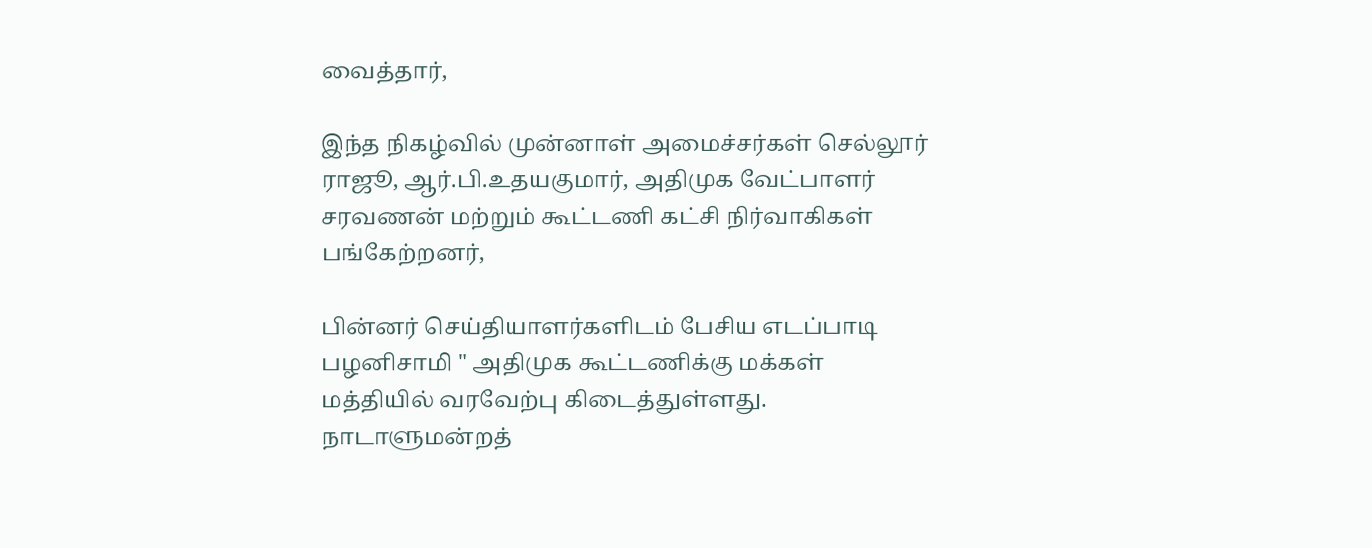வைத்தார்,

இந்த நிகழ்வில் முன்னாள் அமைச்சர்கள் செல்லூர் ராஜூ, ஆர்.பி.உதயகுமார், அதிமுக வேட்பாளர் சரவணன் மற்றும் கூட்டணி கட்சி நிர்வாகிகள் பங்கேற்றனர்,

பின்னர் செய்தியாளர்களிடம் பேசிய எடப்பாடி பழனிசாமி " அதிமுக கூட்டணிக்கு மக்கள் மத்தியில் வரவேற்பு கிடைத்துள்ளது. நாடாளுமன்றத்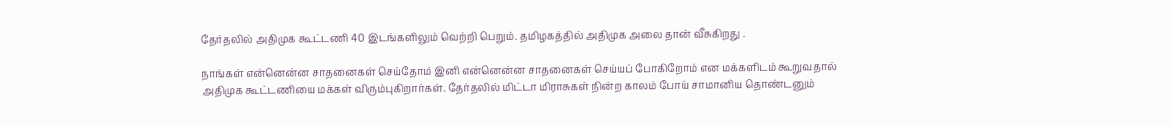தேர்தலில் அதிமுக கூட்டணி 40 இடங்களிலும் வெற்றி பெறும். தமிழகத்தில் அதிமுக அலை தான் வீசுகிறது .

நாங்கள் என்னென்ன சாதனைகள் செய்தோம் இனி என்னென்ன சாதனைகள் செய்யப் போகிறோம் என மக்களிடம் கூறுவதால் அதிமுக கூட்டணியை மக்கள் விரும்புகிறார்கள். தேர்தலில் மிட்டா மிராசுகள் நின்ற காலம் போய் சாமானிய தொண்டனும்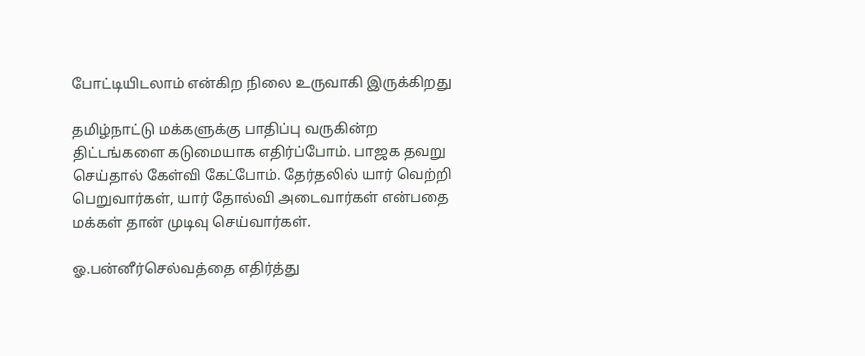போட்டியிடலாம் என்கிற நிலை உருவாகி இருக்கிறது

தமிழ்நாட்டு மக்களுக்கு பாதிப்பு வருகின்ற திட்டங்களை கடுமையாக எதிர்ப்போம். பாஜக தவறு செய்தால் கேள்வி கேட்போம். தேர்தலில் யார் வெற்றி பெறுவார்கள், யார் தோல்வி அடைவார்கள் என்பதை மக்கள் தான் முடிவு செய்வார்கள்.

ஓ.பன்னீர்செல்வத்தை எதிர்த்து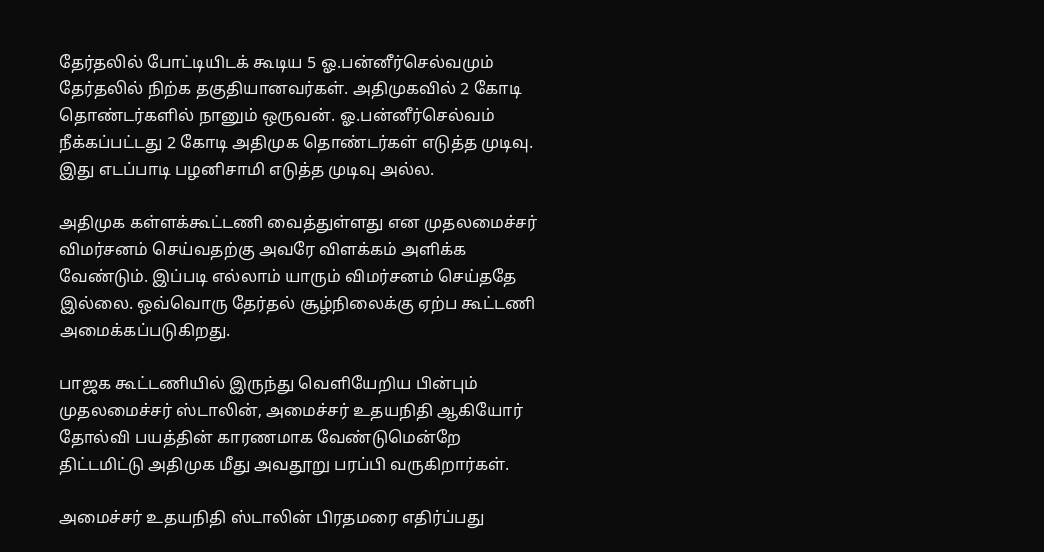தேர்தலில் போட்டியிடக் கூடிய 5 ஓ.பன்னீர்செல்வமும் தேர்தலில் நிற்க தகுதியானவர்கள். அதிமுகவில் 2 கோடி தொண்டர்களில் நானும் ஒருவன். ஓ.பன்னீர்செல்வம் நீக்கப்பட்டது 2 கோடி அதிமுக தொண்டர்கள் எடுத்த முடிவு. இது எடப்பாடி பழனிசாமி எடுத்த முடிவு அல்ல.

அதிமுக கள்ளக்கூட்டணி வைத்துள்ளது என முதலமைச்சர் விமர்சனம் செய்வதற்கு அவரே விளக்கம் அளிக்க வேண்டும். இப்படி எல்லாம் யாரும் விமர்சனம் செய்ததே இல்லை. ஒவ்வொரு தேர்தல் சூழ்நிலைக்கு ஏற்ப கூட்டணி அமைக்கப்படுகிறது.

பாஜக கூட்டணியில் இருந்து வெளியேறிய பின்பும் முதலமைச்சர் ஸ்டாலின், அமைச்சர் உதயநிதி ஆகியோர் தோல்வி பயத்தின் காரணமாக வேண்டுமென்றே திட்டமிட்டு அதிமுக மீது அவதூறு பரப்பி வருகிறார்கள்.

அமைச்சர் உதயநிதி ஸ்டாலின் பிரதமரை எதிர்ப்பது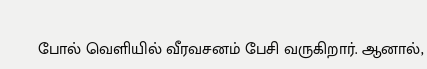போல் வெளியில் வீரவசனம் பேசி வருகிறார். ஆனால்,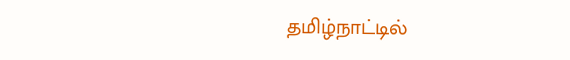தமிழ்நாட்டில்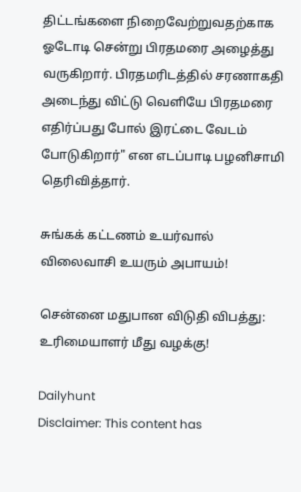திட்டங்களை நிறைவேற்றுவதற்காக ஓடோடி சென்று பிரதமரை அழைத்து வருகிறார். பிரதமரிடத்தில் சரணாகதி அடைந்து விட்டு வெளியே பிரதமரை எதிர்ப்பது போல் இரட்டை வேடம் போடுகிறார்" என எடப்பாடி பழனிசாமி தெரிவித்தார்.

சுங்கக் கட்டணம் உயர்வால் விலைவாசி உயரும் அபாயம்!

சென்னை மதுபான விடுதி விபத்து: உரிமையாளர் மீது வழக்கு!

Dailyhunt
Disclaimer: This content has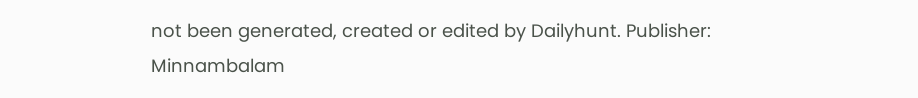not been generated, created or edited by Dailyhunt. Publisher: Minnambalam